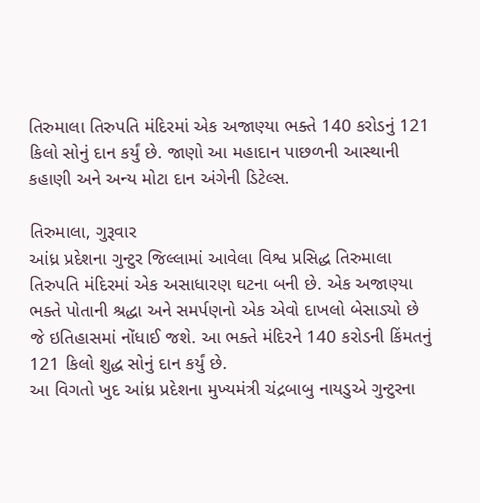તિરુમાલા તિરુપતિ મંદિરમાં એક અજાણ્યા ભક્તે 140 કરોડનું 121 કિલો સોનું દાન કર્યું છે. જાણો આ મહાદાન પાછળની આસ્થાની કહાણી અને અન્ય મોટા દાન અંગેની ડિટેલ્સ.

તિરુમાલા, ગુરૂવાર
આંધ્ર પ્રદેશના ગુન્ટુર જિલ્લામાં આવેલા વિશ્વ પ્રસિદ્ધ તિરુમાલા તિરુપતિ મંદિરમાં એક અસાધારણ ઘટના બની છે. એક અજાણ્યા ભક્તે પોતાની શ્રદ્ધા અને સમર્પણનો એક એવો દાખલો બેસાડ્યો છે જે ઇતિહાસમાં નોંધાઈ જશે. આ ભક્તે મંદિરને 140 કરોડની કિંમતનું 121 કિલો શુદ્ધ સોનું દાન કર્યું છે.
આ વિગતો ખુદ આંધ્ર પ્રદેશના મુખ્યમંત્રી ચંદ્રબાબુ નાયડુએ ગુન્ટુરના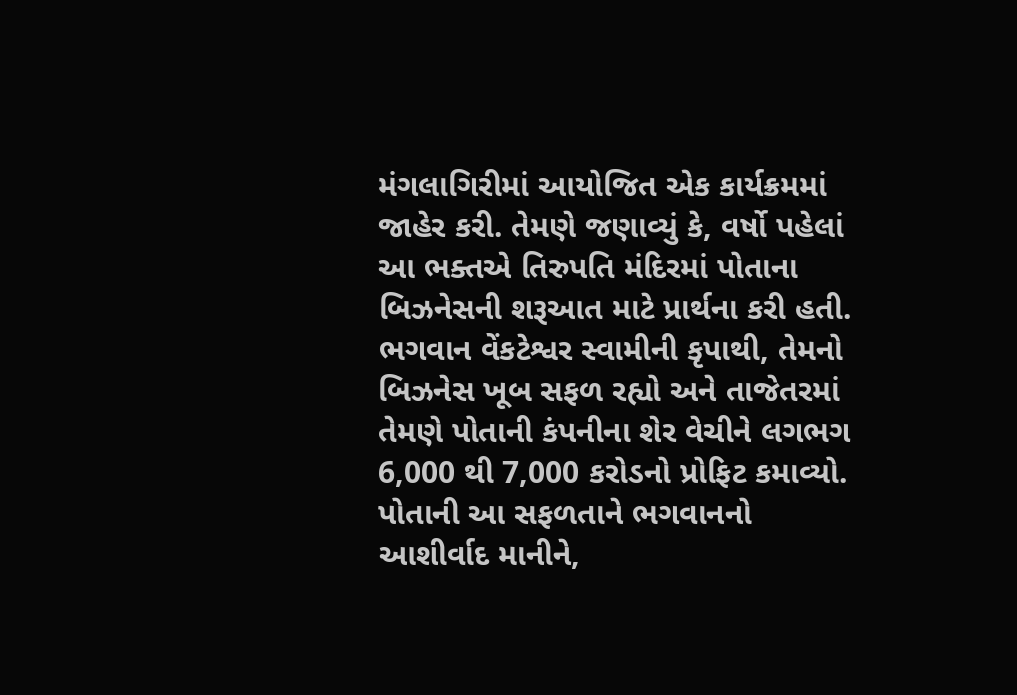મંગલાગિરીમાં આયોજિત એક કાર્યક્રમમાં જાહેર કરી. તેમણે જણાવ્યું કે, વર્ષો પહેલાં આ ભક્તએ તિરુપતિ મંદિરમાં પોતાના બિઝનેસની શરૂઆત માટે પ્રાર્થના કરી હતી. ભગવાન વેંકટેશ્વર સ્વામીની કૃપાથી, તેમનો બિઝનેસ ખૂબ સફળ રહ્યો અને તાજેતરમાં તેમણે પોતાની કંપનીના શેર વેચીને લગભગ 6,000 થી 7,000 કરોડનો પ્રોફિટ કમાવ્યો.
પોતાની આ સફળતાને ભગવાનનો આશીર્વાદ માનીને,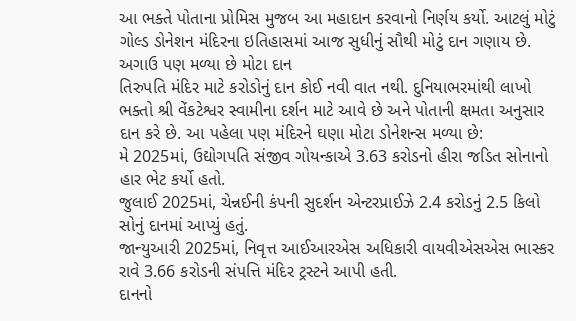આ ભક્તે પોતાના પ્રોમિસ મુજબ આ મહાદાન કરવાનો નિર્ણય કર્યો. આટલું મોટું ગોલ્ડ ડોનેશન મંદિરના ઇતિહાસમાં આજ સુધીનું સૌથી મોટું દાન ગણાય છે.
અગાઉ પણ મળ્યા છે મોટા દાન
તિરુપતિ મંદિર માટે કરોડોનું દાન કોઈ નવી વાત નથી. દુનિયાભરમાંથી લાખો ભક્તો શ્રી વેંકટેશ્વર સ્વામીના દર્શન માટે આવે છે અને પોતાની ક્ષમતા અનુસાર દાન કરે છે. આ પહેલા પણ મંદિરને ઘણા મોટા ડોનેશન્સ મળ્યા છે:
મે 2025માં, ઉદ્યોગપતિ સંજીવ ગોયન્કાએ 3.63 કરોડનો હીરા જડિત સોનાનો હાર ભેટ કર્યો હતો.
જુલાઈ 2025માં, ચેન્નઈની કંપની સુદર્શન એન્ટરપ્રાઈઝે 2.4 કરોડનું 2.5 કિલો સોનું દાનમાં આપ્યું હતું.
જાન્યુઆરી 2025માં, નિવૃત્ત આઈઆરએસ અધિકારી વાયવીએસએસ ભાસ્કર રાવે 3.66 કરોડની સંપત્તિ મંદિર ટ્રસ્ટને આપી હતી.
દાનનો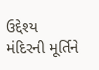ઉદ્દેશ્ય
મંદિરની મૂર્તિને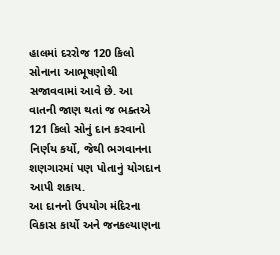હાલમાં દરરોજ 120 કિલો સોનાના આભૂષણોથી સજાવવામાં આવે છે. આ વાતની જાણ થતાં જ ભક્તએ 121 કિલો સોનું દાન કરવાનો નિર્ણય કર્યો, જેથી ભગવાનના શણગારમાં પણ પોતાનું યોગદાન આપી શકાય.
આ દાનનો ઉપયોગ મંદિરના વિકાસ કાર્યો અને જનકલ્યાણના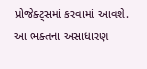પ્રોજેક્ટ્સમાં કરવામાં આવશે. આ ભક્તના અસાધારણ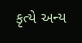કૃત્યે અન્ય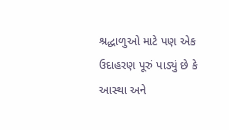શ્રદ્ધાળુઓ માટે પણ એક ઉદાહરણ પૂરું પાડ્યું છે કે આસ્થા અને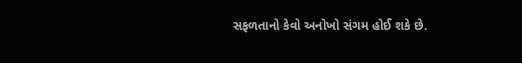સફળતાનો કેવો અનોખો સંગમ હોઈ શકે છે.